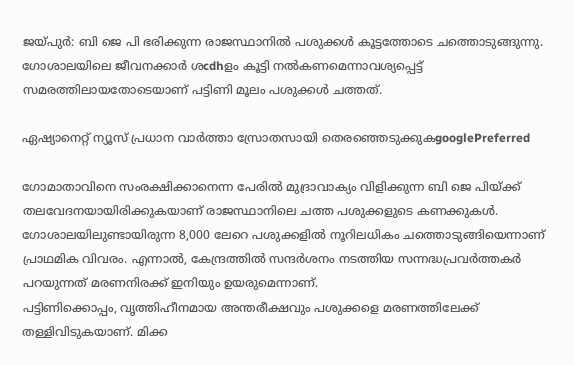ജയ്‌പുര്‍: ബി ജെ പി ഭരിക്കുന്ന രാജസ്ഥാനില്‍ പശുക്കള്‍ കൂട്ടത്തോടെ ചത്തൊടുങ്ങുന്നു. ഗോശാലയിലെ ജീവനക്കാര്‍ ശcdhളം കൂട്ടി നല്‍കണമെന്നാവശ്യപ്പെട്ട് സമരത്തിലായതോടെയാണ് പട്ടിണി മൂലം പശുക്കള്‍ ചത്തത്.

ഏഷ്യാനെറ്റ് ന്യൂസ് പ്രധാന വാർത്താ സ്രോതസായി തെരഞ്ഞെടുക്കുകgooglePreferred

ഗോമാതാവിനെ സംരക്ഷിക്കാനെന്ന പേരില്‍ മുദ്രാവാക്യം വിളിക്കുന്ന ബി ജെ പിയ്ക്ക് തലവേദനയായിരിക്കുകയാണ് രാജസ്ഥാനിലെ ചത്ത പശുക്കളുടെ കണക്കുകള്‍. ഗോശാലയിലുണ്ടായിരുന്ന 8,000 ലേറെ പശുക്കളില്‍ നൂറിലധികം ചത്തൊടുങ്ങിയെന്നാണ് പ്രാഥമിക വിവരം. എന്നാല്‍, കേന്ദ്രത്തില്‍ സന്ദര്‍ശനം നടത്തിയ സന്നദ്ധപ്രവര്‍ത്തകര്‍ പറയുന്നത് മരണനിരക്ക് ഇനിയും ഉയരുമെന്നാണ്.
പട്ടിണിക്കൊപ്പം, വൃത്തിഹീനമായ അന്തരീക്ഷവും പശുക്കളെ മരണത്തിലേക്ക് തള്ളിവിടുകയാണ്. മിക്ക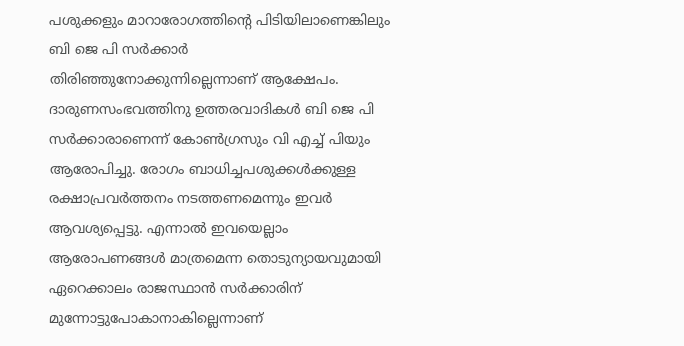പശുക്കളും മാറാരോഗത്തിന്റെ പിടിയിലാണെങ്കിലും ബി ജെ പി സര്‍ക്കാര്‍ തിരിഞ്ഞുനോക്കുന്നില്ലെന്നാണ് ആക്ഷേപം. ദാരുണസംഭവത്തിനു ഉത്തരവാദികള്‍ ബി ജെ പി സര്‍ക്കാരാണെന്ന്‌ കോണ്‍ഗ്രസും വി എച്ച് പിയും ആരോപിച്ചു. രോഗം ബാധിച്ചപശുക്കള്‍ക്കുള്ള രക്ഷാപ്രവര്‍ത്തനം നടത്തണമെന്നും ഇവര്‍ ആവശ്യപ്പെട്ടു. എന്നാല്‍ ഇവയെല്ലാം ആരോപണങ്ങള്‍ മാത്രമെന്ന തൊടുന്യായവുമായി ഏറെക്കാലം രാജസ്ഥാന്‍ സര്‍ക്കാരിന് മുന്നോട്ടുപോകാനാകില്ലെന്നാണ്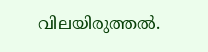വിലയിരുത്തല്‍.